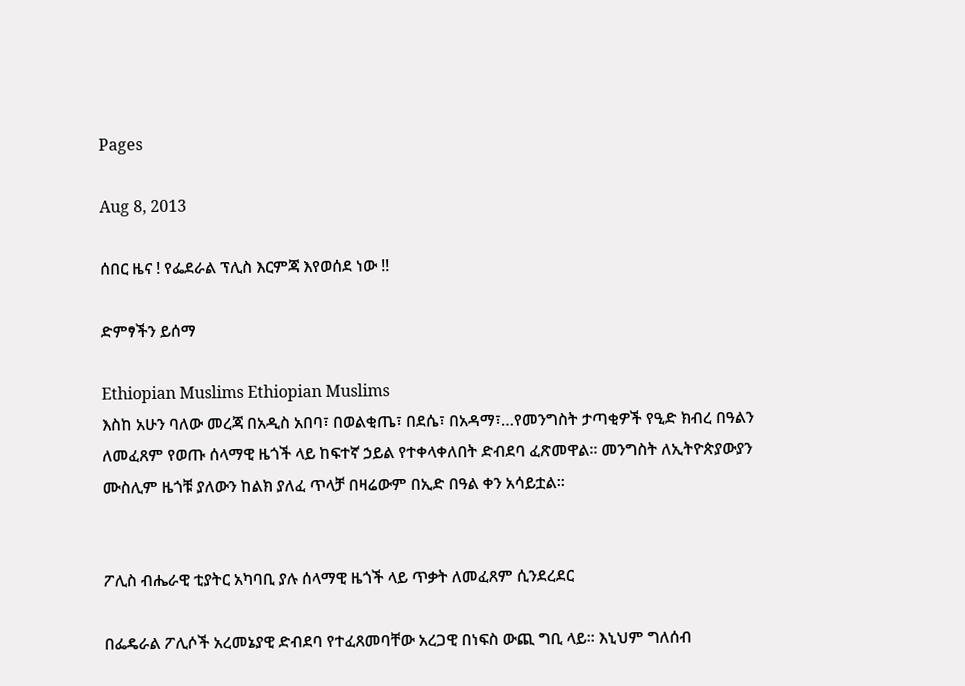Pages

Aug 8, 2013

ሰበር ዜና ! የፌደራል ፕሊስ እርምጃ እየወሰደ ነው !!

ድምፃችን ይሰማ

Ethiopian Muslims Ethiopian Muslims
እስከ አሁን ባለው መረጃ በአዲስ አበባ፣ በወልቂጤ፣ በደሴ፣ በአዳማ፣…የመንግስት ታጣቂዎች የዒድ ክብረ በዓልን ለመፈጸም የወጡ ሰላማዊ ዜጎች ላይ ከፍተኛ ኃይል የተቀላቀለበት ድብደባ ፈጽመዋል፡፡ መንግስት ለኢትዮጵያውያን ሙስሊም ዜጎቹ ያለውን ከልክ ያለፈ ጥላቻ በዛሬውም በኢድ በዓል ቀን አሳይቷል፡፡


ፖሊስ ብሔራዊ ቲያትር አካባቢ ያሉ ሰላማዊ ዜጎች ላይ ጥቃት ለመፈጸም ሲንደረደር

በፌዴራል ፖሊሶች አረመኔያዊ ድብደባ የተፈጸመባቸው አረጋዊ በነፍስ ውጪ ግቢ ላይ፡፡ እኒህም ግለሰብ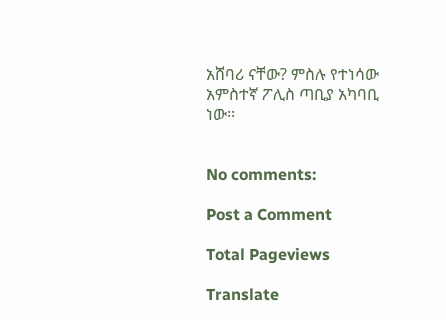አሸባሪ ናቸው? ምስሉ የተነሳው አምስተኛ ፖሊስ ጣቢያ አካባቢ ነው፡፡


No comments:

Post a Comment

Total Pageviews

Translate